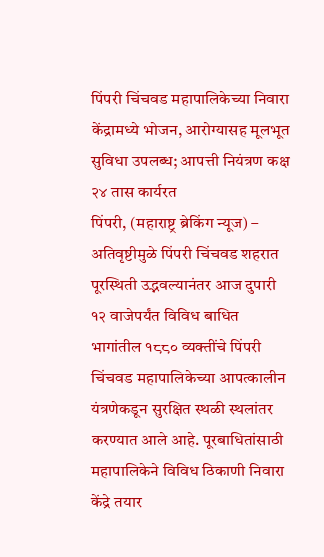पिंपरी चिंचवड महापालिकेच्या निवारा केंद्रामध्ये भोजन, आरोग्यासह मूलभूत सुविधा उपलब्ध; आपत्ती नियंत्रण कक्ष २४ तास कार्यरत
पिंपरी, (महाराष्ट्र ब्रेकिंग न्यूज) – अतिवृष्टीमुळे पिंपरी चिंचवड शहरात पूरस्थिती उद्भवल्यानंतर आज दुपारी १२ वाजेपर्यंत विविध बाधित भागांतील १८८० व्यक्तींचे पिंपरी चिंचवड महापालिकेच्या आपत्कालीन यंत्रणेकडून सुरक्षित स्थळी स्थलांतर करण्यात आले आहे. पूरबाधितांसाठी महापालिकेने विविध ठिकाणी निवारा केंद्रे तयार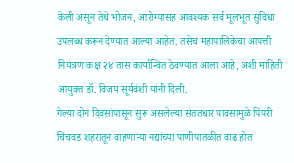केली असून तेथे भोजन, आरोग्यासह आवश्यक सर्व मूलभूत सुविधा उपलब्ध करून देण्यात आल्या आहेत. तसेच महापालिकेचा आपत्ती नियंत्रण कक्ष २४ तास कार्यान्वित ठेवण्यात आला आहे, अशी माहिती आयुक्त डॉ. विजय सूर्यवंशी यांनी दिली.
गेल्या दोन दिवसांपासून सुरू असलेल्या संततधार पावसामुळे पिंपरी चिंचवड शहरातून वाहणाऱ्या नद्यांच्या पाणीपातळीत वाढ होत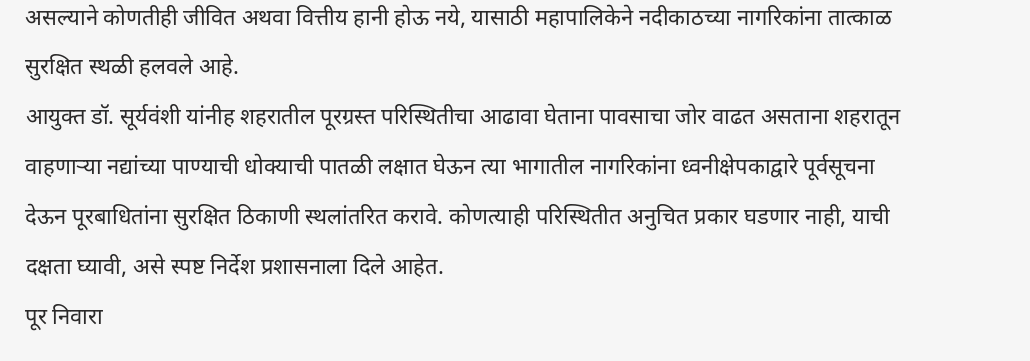असल्याने कोणतीही जीवित अथवा वित्तीय हानी होऊ नये, यासाठी महापालिकेने नदीकाठच्या नागरिकांना तात्काळ सुरक्षित स्थळी हलवले आहे.
आयुक्त डॉ. सूर्यवंशी यांनीह शहरातील पूरग्रस्त परिस्थितीचा आढावा घेताना पावसाचा जोर वाढत असताना शहरातून वाहणाऱ्या नद्यांच्या पाण्याची धोक्याची पातळी लक्षात घेऊन त्या भागातील नागरिकांना ध्वनीक्षेपकाद्वारे पूर्वसूचना देऊन पूरबाधितांना सुरक्षित ठिकाणी स्थलांतरित करावे. कोणत्याही परिस्थितीत अनुचित प्रकार घडणार नाही, याची दक्षता घ्यावी, असे स्पष्ट निर्देश प्रशासनाला दिले आहेत.
पूर निवारा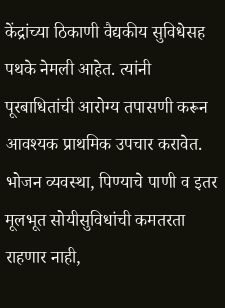केंद्रांच्या ठिकाणी वैद्यकीय सुविधेसह पथके नेमली आहेत. त्यांनी पूरबाधितांची आरोग्य तपासणी करून आवश्यक प्राथमिक उपचार करावेत. भोजन व्यवस्था, पिण्याचे पाणी व इतर मूलभूत सोयीसुविधांची कमतरता राहणार नाही,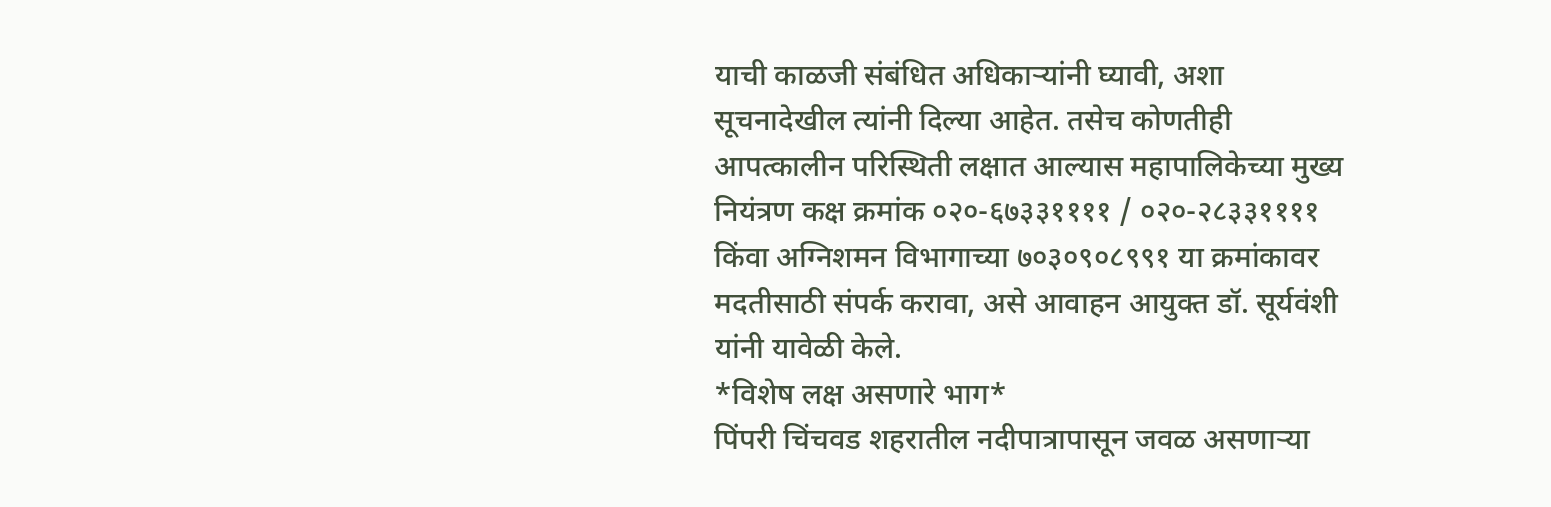याची काळजी संबंधित अधिकाऱ्यांनी घ्यावी, अशा सूचनादेखील त्यांनी दिल्या आहेत. तसेच कोणतीही आपत्कालीन परिस्थिती लक्षात आल्यास महापालिकेच्या मुख्य नियंत्रण कक्ष क्रमांक ०२०-६७३३११११ / ०२०-२८३३११११ किंवा अग्निशमन विभागाच्या ७०३०९०८९९१ या क्रमांकावर मदतीसाठी संपर्क करावा, असे आवाहन आयुक्त डॉ. सूर्यवंशी यांनी यावेळी केले.
*विशेष लक्ष असणारे भाग*
पिंपरी चिंचवड शहरातील नदीपात्रापासून जवळ असणाऱ्या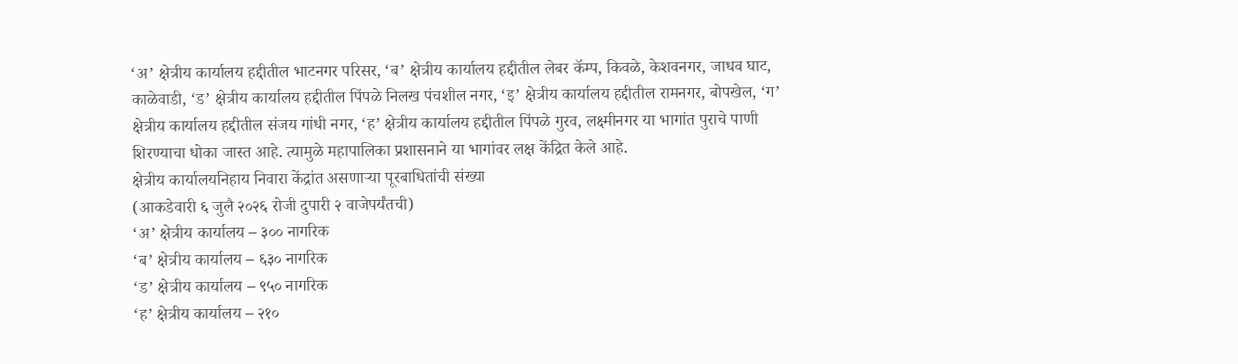‘अ’ क्षेत्रीय कार्यालय हद्दीतील भाटनगर परिसर, ‘ब’ क्षेत्रीय कार्यालय हद्दीतील लेबर कॅम्प, किवळे, केशवनगर, जाधव घाट, काळेवाडी, ‘ड’ क्षेत्रीय कार्यालय हद्दीतील पिंपळे निलख पंचशील नगर, ‘इ’ क्षेत्रीय कार्यालय हद्दीतील रामनगर, बोपखेल, ‘ग’ क्षेत्रीय कार्यालय हद्दीतील संजय गांधी नगर, ‘ह’ क्षेत्रीय कार्यालय हद्दीतील पिंपळे गुरव, लक्ष्मीनगर या भागांत पुराचे पाणी शिरण्याचा धोका जास्त आहे. त्यामुळे महापालिका प्रशासनाने या भागांवर लक्ष केंद्रित केले आहे.
क्षेत्रीय कार्यालयनिहाय निवारा केंद्रांत असणाऱ्या पूरबाधितांची संख्या
(आकडेवारी ६ जुलै २०२६ रोजी दुपारी २ वाजेपर्यंतची)
‘अ’ क्षेत्रीय कार्यालय – ३०० नागरिक
‘ब’ क्षेत्रीय कार्यालय – ६३० नागरिक
‘ड’ क्षेत्रीय कार्यालय – ९५० नागरिक
‘ह’ क्षेत्रीय कार्यालय – २१०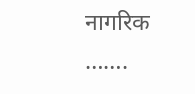नागरिक
…….